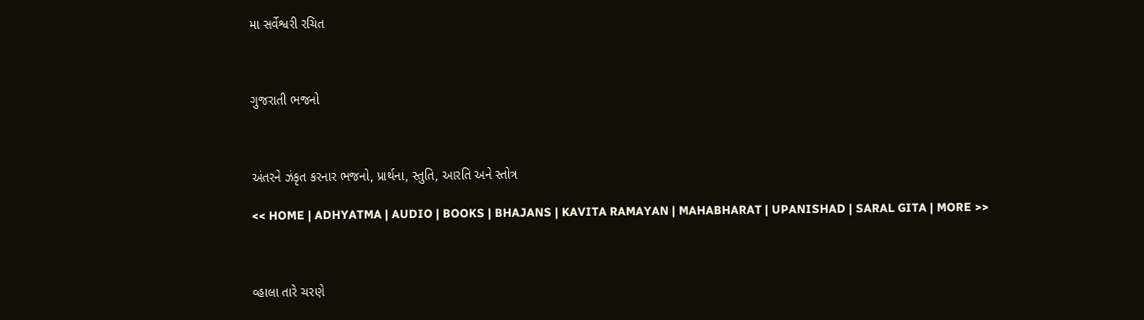મા સર્વેશ્વરી રચિત



ગુજરાતી ભજનો



અંતરને ઝંકૃત કરનાર ભજનો, પ્રાર્થના, સ્તુતિ, આરતિ અને સ્તોત્ર

<< HOME | ADHYATMA | AUDIO | BOOKS | BHAJANS | KAVITA RAMAYAN | MAHABHARAT | UPANISHAD | SARAL GITA | MORE >>



વ્હાલા તારે ચરણે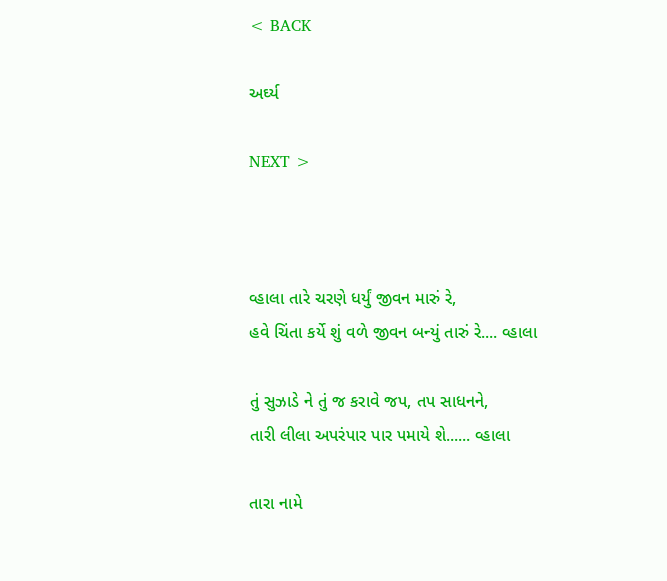< BACK

અર્ઘ્ય

NEXT >



વ્હાલા તારે ચરણે ધર્યું જીવન મારું રે,
હવે ચિંતા કર્યે શું વળે જીવન બન્યું તારું રે.... વ્હાલા

તું સુઝાડે ને તું જ કરાવે જપ, તપ સાધનને,
તારી લીલા અપરંપાર પાર પમાયે શે...... વ્હાલા

તારા નામે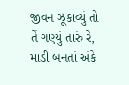જીવન ઝૂકાવ્યું તો તેં ગણ્યું તારું રે,
માડી બનતાં અંકે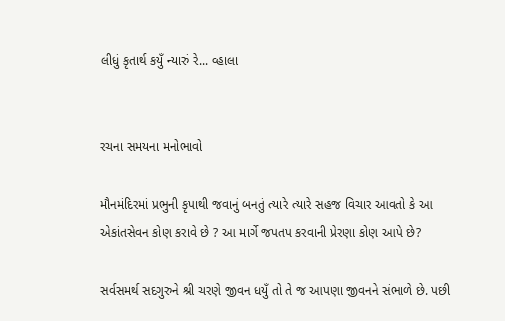લીધું કૃતાર્થ કયુઁ ન્યારું રે... વ્હાલા


રચના સમયના મનોભાવો

મૌનમંદિરમાં પ્રભુની કૃપાથી જવાનું બનતું ત્યારે ત્યારે સહજ વિચાર આવતો કે આ એકાંતસેવન કોણ કરાવે છે ? આ માર્ગે જપતપ કરવાની પ્રેરણા કોણ આપે છે?

સર્વસમર્થ સદગુરુને શ્રી ચરણે જીવન ધયુઁ તો તે જ આપણા જીવનને સંભાળે છે. પછી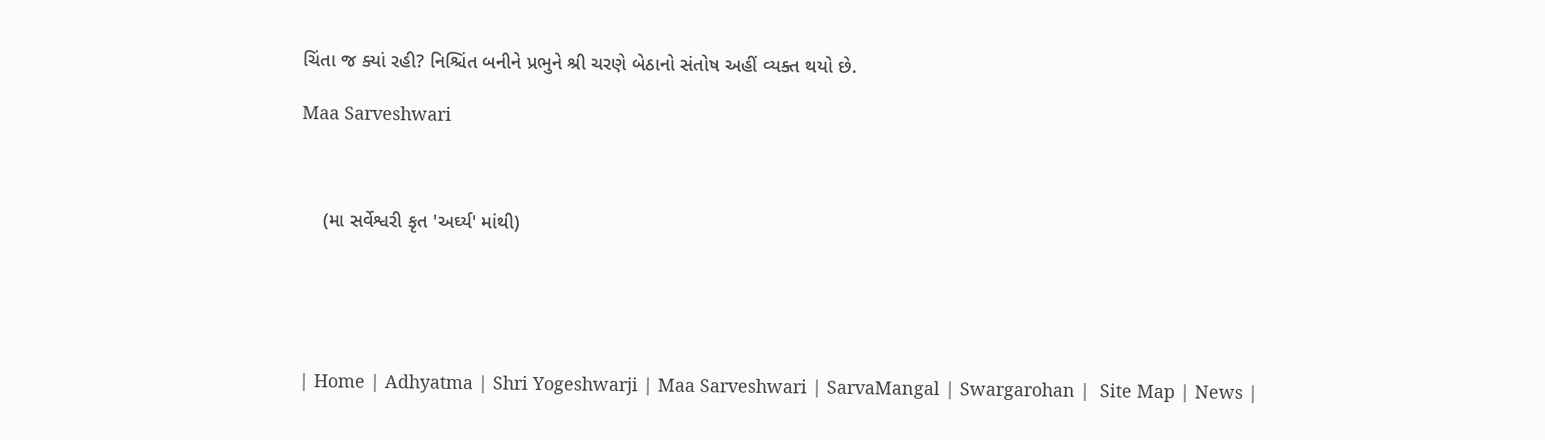ચિંતા જ ક્યાં રહી? નિશ્ચિંત બનીને પ્રભુને શ્રી ચરણે બેઠાનો સંતોષ અહીં વ્યક્ત થયો છે.

Maa Sarveshwari



    (મા સર્વેશ્વરી કૃત 'અર્ઘ્ય' માંથી)





| Home | Adhyatma | Shri Yogeshwarji | Maa Sarveshwari | SarvaMangal | Swargarohan |  Site Map | News |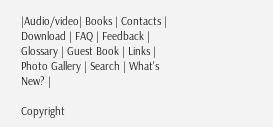|Audio/video| Books | Contacts | Download | FAQ | Feedback | Glossary | Guest Book | Links | Photo Gallery | Search | What's New? |

Copyright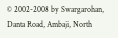© 2002-2008 by Swargarohan, Danta Road, Ambaji, North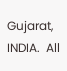Gujarat, INDIA.  All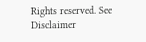Rights reserved. See Disclaimer